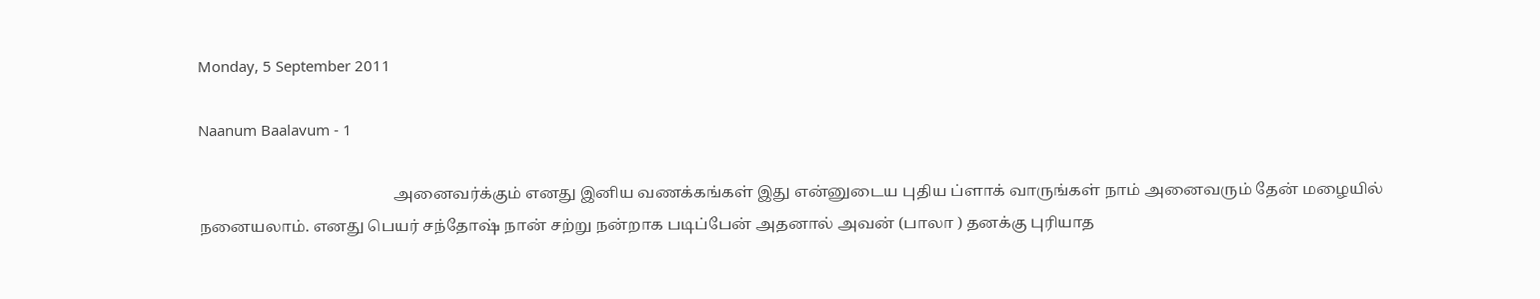Monday, 5 September 2011

Naanum Baalavum - 1

                                                  அனைவர்க்கும் எனது இனிய வணக்கங்கள் இது என்னுடைய புதிய ப்ளாக் வாருங்கள் நாம் அனைவரும் தேன் மழையில் நனையலாம். எனது பெயர் சந்தோஷ் நான் சற்று நன்றாக படிப்பேன் அதனால் அவன் (பாலா ) தனக்கு புரியாத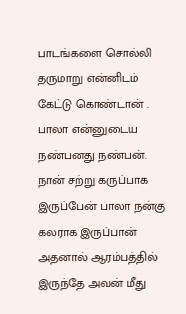பாடங்களை சொல்லி தருமாறு என்னிடம் கேட்டு கொண்டான் . பாலா என்னுடைய நண்பனது நண்பன். நான் சற்று கருப்பாக இருப்பேன் பாலா நன்கு கலராக இருப்பான் அதனால் ஆரம்பத்தில் இருந்தே அவன் மீது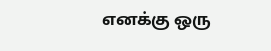எனக்கு ஒரு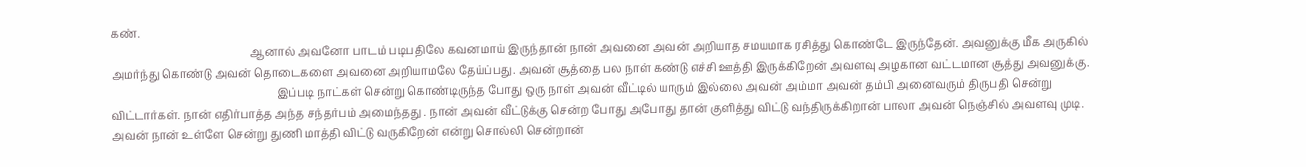கண்.
                                                   ஆனால் அவனோ பாடம் படிபதிலே கவனமாய் இருந்தான் நான் அவனை அவன் அறியாத சமயமாக ரசித்து கொண்டே இருந்தேன். அவனுக்கு மீக அருகில் அமர்ந்து கொண்டு அவன் தொடைகளை அவனை அறியாமலே தேய்ப்பது. அவன் சூத்தை பல நாள் கண்டு எச்சி ஊத்தி இருக்கிறேன் அவளவு அழகான வட்டமான சூத்து அவனுக்கு.
                                                             இப்படி நாட்கள் சென்று கொண்டிருந்த போது ஒரு நாள் அவன் வீட்டில் யாரும் இல்லை அவன் அம்மா அவன் தம்பி அனைவரும் திருபதி சென்று விட்டார்கள். நான் எதிர்பாத்த அந்த சந்தர்பம் அமைந்தது . நான் அவன் வீட்டுக்கு சென்ற போது அபோது தான் குளித்து விட்டு வந்திருக்கிறான் பாலா அவன் நெஞ்சில் அவளவு முடி. அவன் நான் உள்ளே சென்று துணி மாத்தி விட்டு வருகிறேன் என்று சொல்லி சென்றான்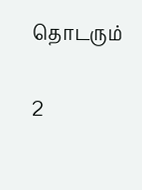தொடரும்

2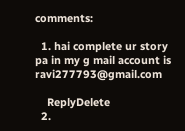comments:

  1. hai complete ur story pa in my g mail account is ravi277793@gmail.com

    ReplyDelete
  2.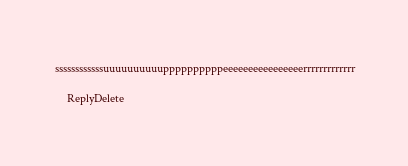ssssssssssssuuuuuuuuuuppppppppppeeeeeeeeeeeeeeeerrrrrrrrrrrrr

    ReplyDelete